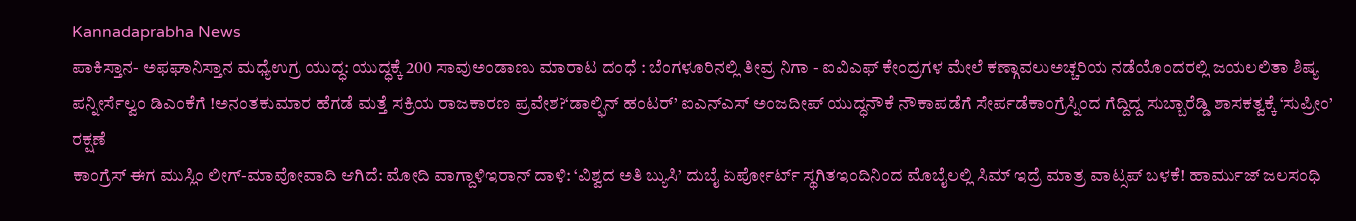Kannadaprabha News
ಪಾಕಿಸ್ತಾನ- ಅಫಘಾನಿಸ್ತಾನ ಮಧ್ಯೆಉಗ್ರ ಯುದ್ಧ: ಯುದ್ಧಕ್ಕೆ 200 ಸಾವುಅಂಡಾಣು ಮಾರಾಟ ದಂಧೆ : ಬೆಂಗಳೂರಿನಲ್ಲಿ ತೀವ್ರ ನಿಗಾ - ಐವಿಎಫ್ ಕೇಂದ್ರಗಳ ಮೇಲೆ ಕಣ್ಗಾವಲುಅಚ್ಚರಿಯ ನಡೆಯೊಂದರಲ್ಲಿ ಜಯಲಲಿತಾ ಶಿಷ್ಯ ಪನ್ನೀರ್ಸೆಲ್ವಂ ಡಿಎಂಕೆಗೆ !ಅನಂತಕುಮಾರ ಹೆಗಡೆ ಮತ್ತೆ ಸಕ್ರಿಯ ರಾಜಕಾರಣ ಪ್ರವೇಶ?‘ಡಾಲ್ಫಿನ್ ಹಂಟರ್’ ಐಎನ್ಎಸ್ ಅಂಜದೀಪ್ ಯುದ್ಧನೌಕೆ ನೌಕಾಪಡೆಗೆ ಸೇರ್ಪಡೆಕಾಂಗ್ರೆಸ್ನಿಂದ ಗೆದ್ದಿದ್ದ ಸುಬ್ಬಾರೆಡ್ಡಿ ಶಾಸಕತ್ವಕ್ಕೆ ‘ಸುಪ್ರೀಂ’ ರಕ್ಷಣೆ
ಕಾಂಗ್ರೆಸ್ ಈಗ ಮುಸ್ಲಿಂ ಲೀಗ್-ಮಾವೋವಾದಿ ಆಗಿದೆ: ಮೋದಿ ವಾಗ್ದಾಳಿಇರಾನ್ ದಾಳಿ: ‘ವಿಶ್ವದ ಅತಿ ಬ್ಯುಸಿ’ ದುಬೈ ಏರ್ಪೋರ್ಟ್ ಸ್ಥಗಿತಇಂದಿನಿಂದ ಮೊಬೈಲಲ್ಲಿ ಸಿಮ್ ಇದ್ರೆ ಮಾತ್ರ ವಾಟ್ಸಪ್ ಬಳಕೆ! ಹಾರ್ಮುಜ್ ಜಲಸಂಧಿ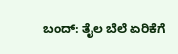ಬಂದ್: ತೈಲ ಬೆಲೆ ಏರಿಕೆಗೆ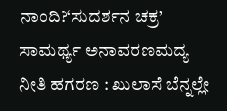ನಾಂದಿ?‘ಸುದರ್ಶನ ಚಕ್ರ’ ಸಾಮರ್ಥ್ಯ ಅನಾವರಣಮದ್ಯ ನೀತಿ ಹಗರಣ : ಖುಲಾಸೆ ಬೆನ್ನಲ್ಲೇ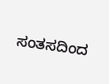ಸಂತಸದಿಂದ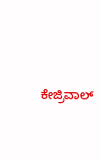ಕೇಜ್ರಿವಾಲ್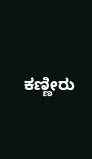ಕಣ್ಣೀರು